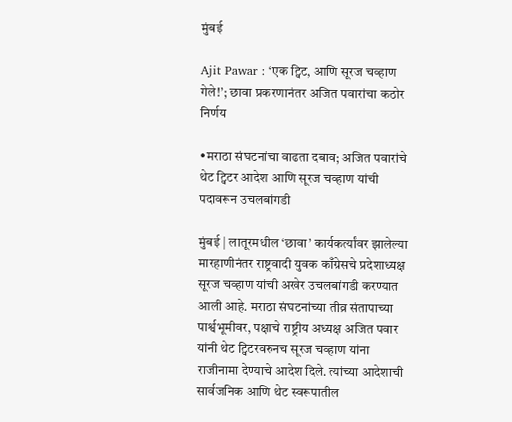मुंबई

Ajit Pawar : ‘एक ट्विट, आणि सूरज चव्हाण गेले!’; छावा प्रकरणानंतर अजित पवारांचा कठोर निर्णय

•मराठा संघटनांचा वाढता दबाव; अजित पवारांचे थेट ट्विटर आदेश आणि सूरज चव्हाण यांची पदावरून उचलबांगडी

मुंबई | लातूरमधील ‘छावा’ कार्यकर्त्यांवर झालेल्या मारहाणीनंतर राष्ट्रवादी युवक काँग्रेसचे प्रदेशाध्यक्ष सूरज चव्हाण यांची अखेर उचलबांगडी करण्यात आली आहे. मराठा संघटनांच्या तीव्र संतापाच्या पार्श्वभूमीवर, पक्षाचे राष्ट्रीय अध्यक्ष अजित पवार यांनी थेट ट्विटरवरुनच सूरज चव्हाण यांना राजीनामा देण्याचे आदेश दिले. त्यांच्या आदेशाची सार्वजनिक आणि थेट स्वरूपातील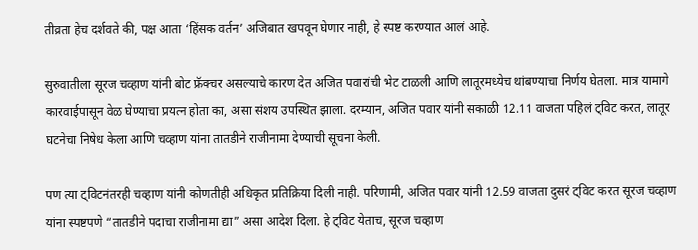तीव्रता हेच दर्शवते की, पक्ष आता ‘हिंसक वर्तन’ अजिबात खपवून घेणार नाही, हे स्पष्ट करण्यात आलं आहे.

सुरुवातीला सूरज चव्हाण यांनी बोट फ्रॅक्चर असल्याचे कारण देत अजित पवारांची भेट टाळली आणि लातूरमध्येच थांबण्याचा निर्णय घेतला. मात्र यामागे कारवाईपासून वेळ घेण्याचा प्रयत्न होता का, असा संशय उपस्थित झाला. दरम्यान, अजित पवार यांनी सकाळी 12.11 वाजता पहिलं ट्विट करत, लातूर घटनेचा निषेध केला आणि चव्हाण यांना तातडीने राजीनामा देण्याची सूचना केली.

पण त्या ट्विटनंतरही चव्हाण यांनी कोणतीही अधिकृत प्रतिक्रिया दिली नाही. परिणामी, अजित पवार यांनी 12.59 वाजता दुसरं ट्विट करत सूरज चव्हाण यांना स्पष्टपणे “तातडीने पदाचा राजीनामा द्या” असा आदेश दिला. हे ट्विट येताच, सूरज चव्हाण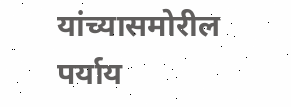यांच्यासमोरील पर्याय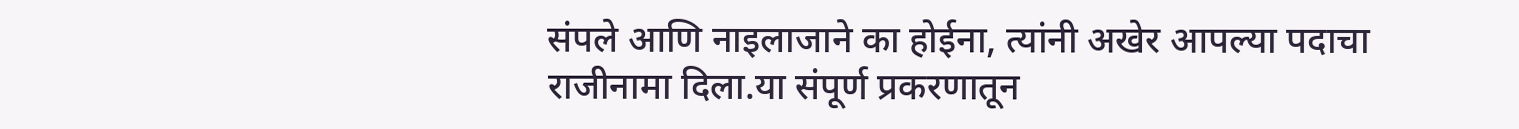संपले आणि नाइलाजाने का होईना, त्यांनी अखेर आपल्या पदाचा राजीनामा दिला.या संपूर्ण प्रकरणातून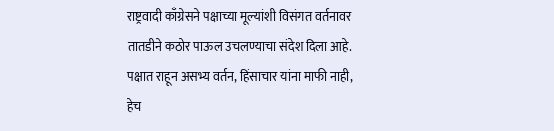राष्ट्रवादी काँग्रेसने पक्षाच्या मूल्यांशी विसंगत वर्तनावर तातडीने कठोर पाऊल उचलण्याचा संदेश दिला आहे. पक्षात राहून असभ्य वर्तन, हिंसाचार यांना माफी नाही, हेच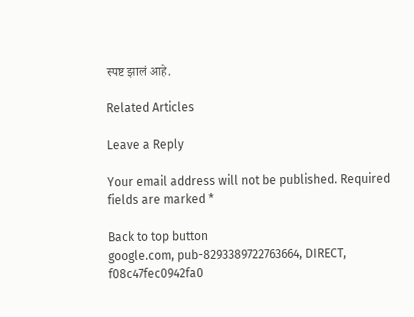स्पष्ट झालं आहे.

Related Articles

Leave a Reply

Your email address will not be published. Required fields are marked *

Back to top button
google.com, pub-8293389722763664, DIRECT, f08c47fec0942fa0